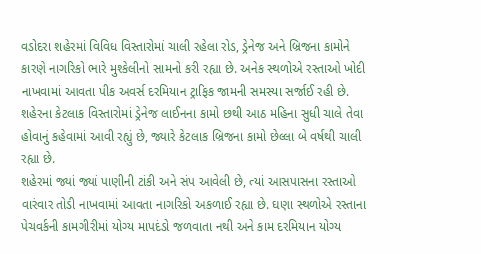વડોદરા શહેરમાં વિવિધ વિસ્તારોમાં ચાલી રહેલા રોડ, ડ્રેનેજ અને બ્રિજના કામોને કારણે નાગરિકો ભારે મુશ્કેલીનો સામનો કરી રહ્યા છે. અનેક સ્થળોએ રસ્તાઓ ખોદી નાખવામાં આવતા પીક અવર્સ દરમિયાન ટ્રાફિક જામની સમસ્યા સર્જાઈ રહી છે. શહેરના કેટલાક વિસ્તારોમાં ડ્રેનેજ લાઈનના કામો છથી આઠ મહિના સુધી ચાલે તેવા હોવાનું કહેવામાં આવી રહ્યું છે, જ્યારે કેટલાક બ્રિજના કામો છેલ્લા બે વર્ષથી ચાલી રહ્યા છે.
શહેરમાં જ્યાં જ્યાં પાણીની ટાંકી અને સંપ આવેલી છે, ત્યાં આસપાસના રસ્તાઓ વારંવાર તોડી નાખવામાં આવતા નાગરિકો અકળાઈ રહ્યા છે. ઘણા સ્થળોએ રસ્તાના પેચવર્કની કામગીરીમાં યોગ્ય માપદંડો જળવાતા નથી અને કામ દરમિયાન યોગ્ય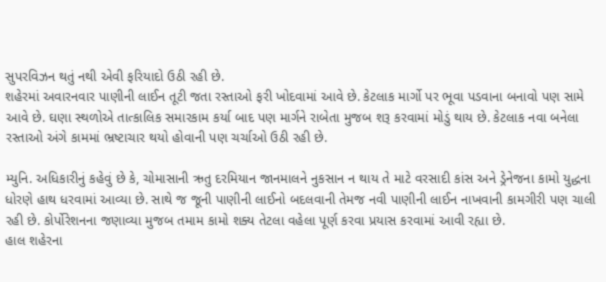સુપરવિઝન થતું નથી એવી ફરિયાદો ઉઠી રહી છે.
શહેરમાં અવારનવાર પાણીની લાઈન તૂટી જતા રસ્તાઓ ફરી ખોદવામાં આવે છે. કેટલાક માર્ગો પર ભૂવા પડવાના બનાવો પણ સામે આવે છે. ઘણા સ્થળોએ તાત્કાલિક સમારકામ કર્યા બાદ પણ માર્ગને રાબેતા મુજબ શરૂ કરવામાં મોડું થાય છે. કેટલાક નવા બનેલા રસ્તાઓ અંગે કામમાં ભ્રષ્ટાચાર થયો હોવાની પણ ચર્ચાઓ ઉઠી રહી છે.

મ્યુનિ. અધિકારીનું કહેવું છે કે, ચોમાસાની ઋતુ દરમિયાન જાનમાલને નુકસાન ન થાય તે માટે વરસાદી કાંસ અને ડ્રેનેજના કામો યુદ્ધના ધોરણે હાથ ધરવામાં આવ્યા છે. સાથે જ જૂની પાણીની લાઈનો બદલવાની તેમજ નવી પાણીની લાઈન નાખવાની કામગીરી પણ ચાલી રહી છે. કોર્પોરેશનના જણાવ્યા મુજબ તમામ કામો શક્ય તેટલા વહેલા પૂર્ણ કરવા પ્રયાસ કરવામાં આવી રહ્યા છે.
હાલ શહેરના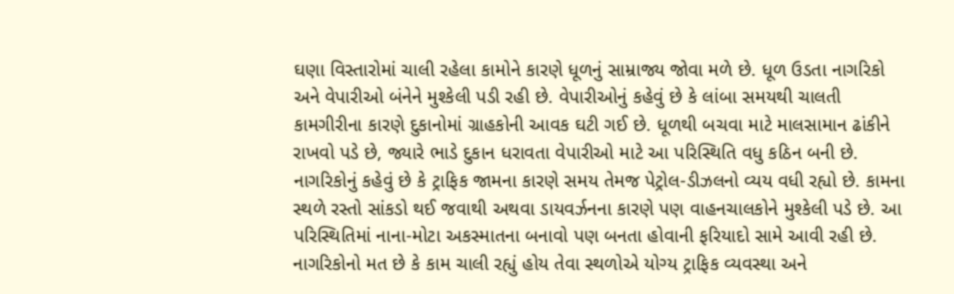ઘણા વિસ્તારોમાં ચાલી રહેલા કામોને કારણે ધૂળનું સામ્રાજ્ય જોવા મળે છે. ધૂળ ઉડતા નાગરિકો અને વેપારીઓ બંનેને મુશ્કેલી પડી રહી છે. વેપારીઓનું કહેવું છે કે લાંબા સમયથી ચાલતી કામગીરીના કારણે દુકાનોમાં ગ્રાહકોની આવક ઘટી ગઈ છે. ધૂળથી બચવા માટે માલસામાન ઢાંકીને રાખવો પડે છે, જ્યારે ભાડે દુકાન ધરાવતા વેપારીઓ માટે આ પરિસ્થિતિ વધુ કઠિન બની છે.
નાગરિકોનું કહેવું છે કે ટ્રાફિક જામના કારણે સમય તેમજ પેટ્રોલ-ડીઝલનો વ્યય વધી રહ્યો છે. કામના સ્થળે રસ્તો સાંકડો થઈ જવાથી અથવા ડાયવર્ઝનના કારણે પણ વાહનચાલકોને મુશ્કેલી પડે છે. આ પરિસ્થિતિમાં નાના-મોટા અકસ્માતના બનાવો પણ બનતા હોવાની ફરિયાદો સામે આવી રહી છે. નાગરિકોનો મત છે કે કામ ચાલી રહ્યું હોય તેવા સ્થળોએ યોગ્ય ટ્રાફિક વ્યવસ્થા અને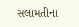સલામતીના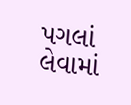પગલાં લેવામાં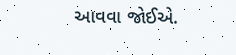આવવા જોઈએ.